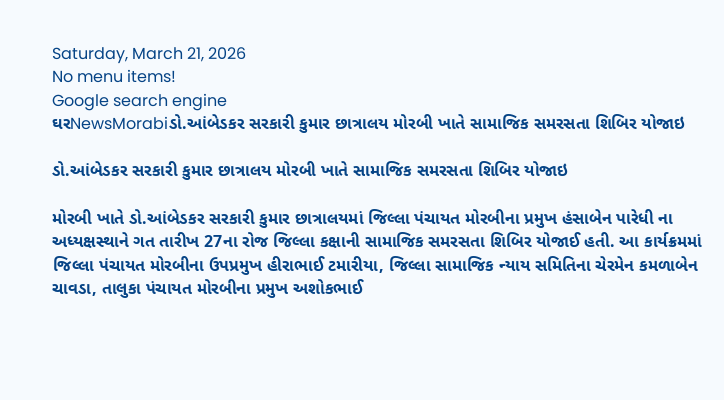Saturday, March 21, 2026
No menu items!
Google search engine
ઘરNewsMorabiડો.આંબેડકર સરકારી કુમાર છાત્રાલય મોરબી ખાતે સામાજિક સમરસતા શિબિર યોજાઇ

ડો.આંબેડકર સરકારી કુમાર છાત્રાલય મોરબી ખાતે સામાજિક સમરસતા શિબિર યોજાઇ

મોરબી ખાતે ડો.આંબેડકર સરકારી કુમાર છાત્રાલયમાં જિલ્લા પંચાયત મોરબીના પ્રમુખ હંસાબેન પારેધી ના અધ્યક્ષસ્થાને ગત તારીખ 27ના રોજ જિલ્લા કક્ષાની સામાજિક સમરસતા શિબિર યોજાઈ હતી. આ કાર્યક્રમમાં જિલ્લા પંચાયત મોરબીના ઉપપ્રમુખ હીરાભાઈ ટમારીયા, જિલ્લા સામાજિક ન્યાય સમિતિના ચેરમેન કમળાબેન ચાવડા, તાલુકા પંચાયત મોરબીના પ્રમુખ અશોકભાઈ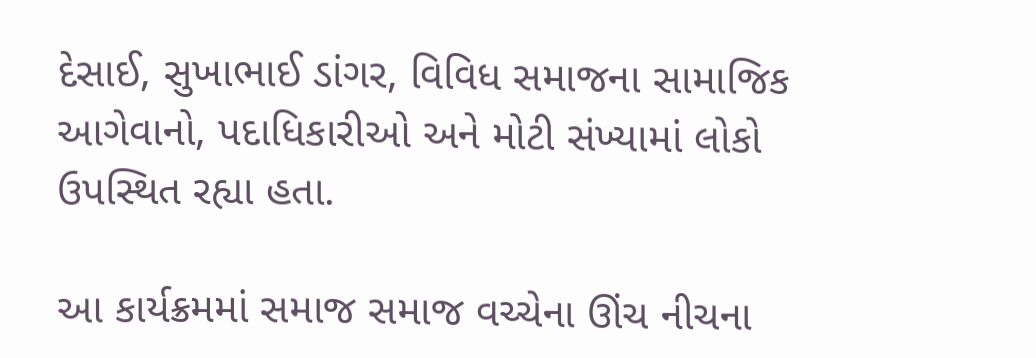દેસાઈ, સુખાભાઈ ડાંગર, વિવિધ સમાજના સામાજિક આગેવાનો, પદાધિકારીઓ અને મોટી સંખ્યામાં લોકો ઉપસ્થિત રહ્યા હતા.

આ કાર્યક્રમમાં સમાજ સમાજ વચ્ચેના ઊંચ નીચના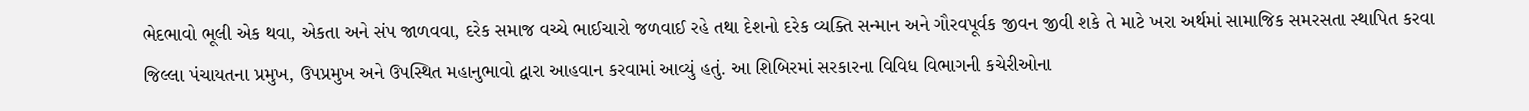ભેદભાવો ભૂલી એક થવા, એકતા અને સંપ જાળવવા, દરેક સમાજ વચ્ચે ભાઈચારો જળવાઈ રહે તથા દેશનો દરેક વ્યક્તિ સન્માન અને ગૌરવપૂર્વક જીવન જીવી શકે તે માટે ખરા અર્થમાં સામાજિક સમરસતા સ્થાપિત કરવા જિલ્લા પંચાયતના પ્રમુખ, ઉપપ્રમુખ અને ઉપસ્થિત મહાનુભાવો દ્વારા આહવાન કરવામાં આવ્યું હતું. આ શિબિરમાં સરકારના વિવિધ વિભાગની કચેરીઓના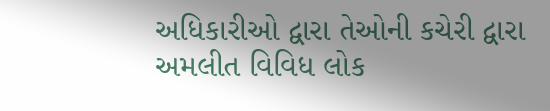અધિકારીઓ દ્વારા તેઓની કચેરી દ્વારા અમલીત વિવિધ લોક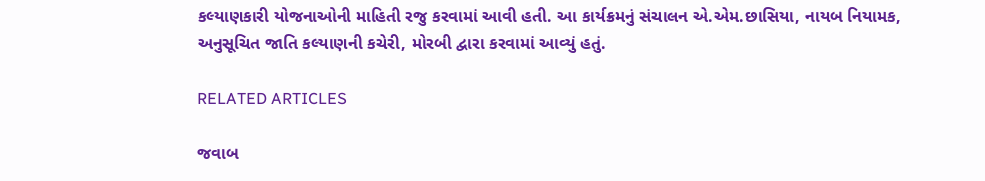કલ્યાણકારી યોજનાઓની માહિતી રજુ કરવામાં આવી હતી. આ કાર્યક્રમનું સંચાલન એ.એમ.છાસિયા, નાયબ નિયામક, અનુસૂચિત જાતિ કલ્યાણની કચેરી, મોરબી દ્વારા કરવામાં આવ્યું હતું.

RELATED ARTICLES

જવાબ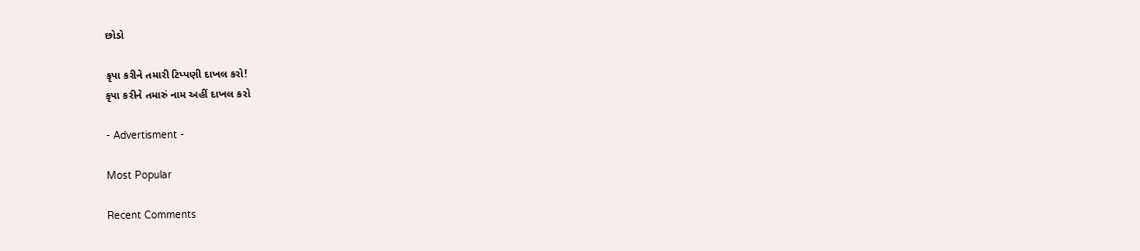છોડો

કૃપા કરીને તમારી ટિપ્પણી દાખલ કરો!
કૃપા કરીને તમારું નામ અહીં દાખલ કરો

- Advertisment -

Most Popular

Recent Comments